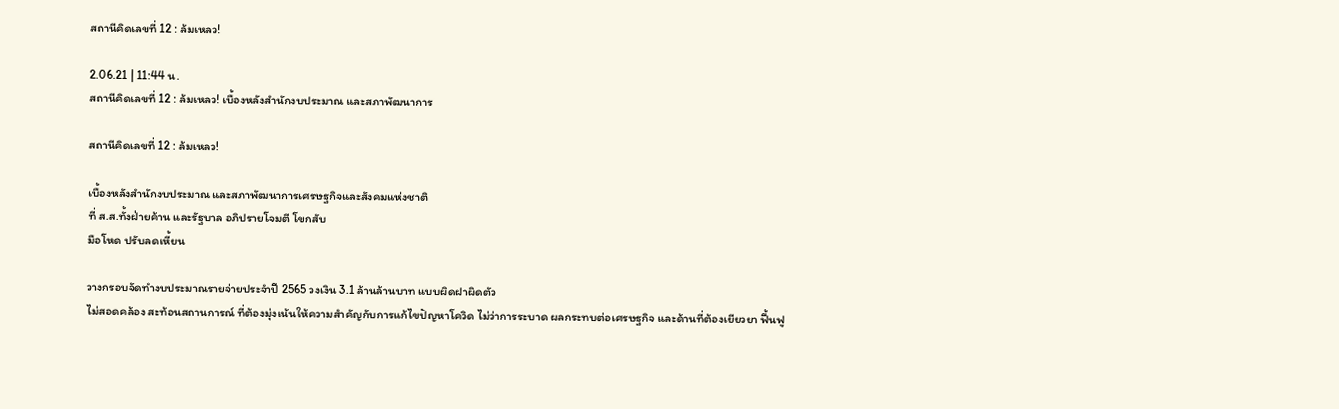สถานีคิดเลขที่ 12 : ล้มเหลว!

2.06.21 | 11:44 น.
สถานีคิดเลขที่ 12 : ล้มเหลว! เบื้องหลังสำนักงบประมาณ และสภาพัฒนาการ

สถานีคิดเลขที่ 12 : ล้มเหลว!

เบื้องหลังสำนักงบประมาณ และสภาพัฒนาการเศรษฐกิจและสังคมแห่งชาติ
ที่ ส.ส.ทั้งฝ่ายค้าน และรัฐบาล อภิปรายโจมตี โขกสับ
มือโหด ปรับลดเหี้ยน

วางกรอบจัดทำงบประมาณรายจ่ายประจำปี 2565 วงเงิน 3.1 ล้านล้านบาท แบบผิดฝาผิดตัว
ไม่สอดคล้อง สะท้อนสถานการณ์ ที่ต้องมุ่งเน้นให้ความสำคัญกับการแก้ไขปัญหาโควิด ไม่ว่าการระบาด ผลกระทบต่อเศรษฐกิจ และด้านที่ต้องเยียวยา ฟื้นฟู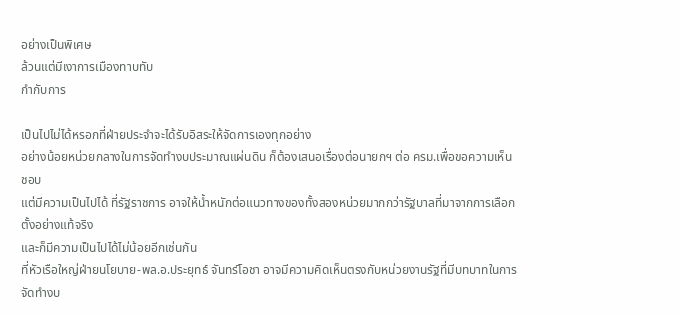อย่างเป็นพิเศษ
ล้วนแต่มีเงาการเมืองทาบทับ
กำกับการ

เป็นไปไม่ได้หรอกที่ฝ่ายประจำจะได้รับอิสระให้จัดการเองทุกอย่าง
อย่างน้อยหน่วยกลางในการจัดทำงบประมาณแผ่นดิน ก็ต้องเสนอเรื่องต่อนายกฯ ต่อ ครม.เพื่อขอความเห็นชอบ
แต่มีความเป็นไปได้ ที่รัฐราชการ อาจให้น้ำหนักต่อแนวทางของทั้งสองหน่วยมากกว่ารัฐบาลที่มาจากการเลือกตั้งอย่างแท้จริง
และก็มีความเป็นไปได้ไม่น้อยอีกเช่นกัน
ที่หัวเรือใหญ่ฝ่ายนโยบาย-พล.อ.ประยุทธ์ จันทร์โอชา อาจมีความคิดเห็นตรงกับหน่วยงานรัฐที่มีบทบาทในการจัดทำงบ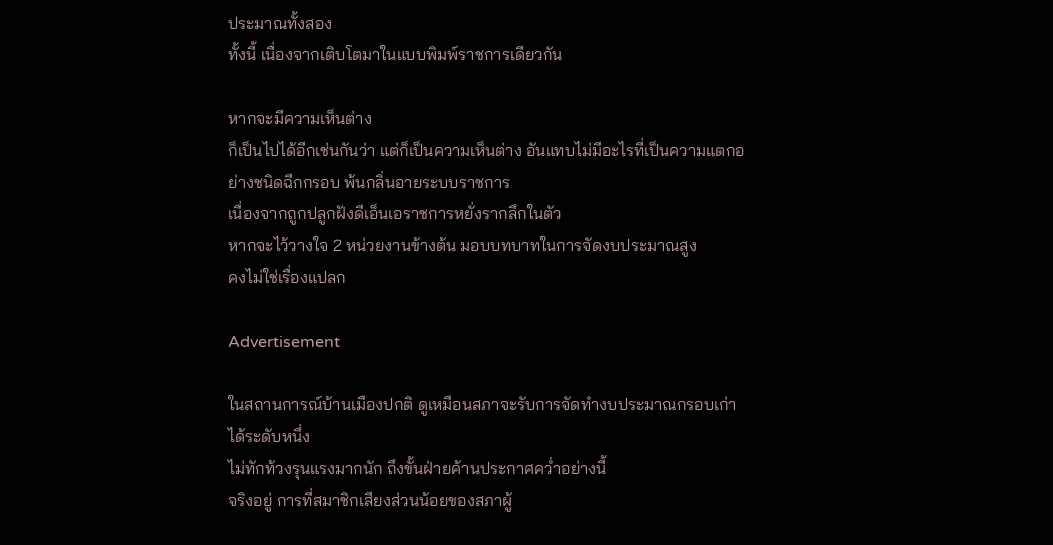ประมาณทั้งสอง
ทั้งนี้ เนื่องจากเติบโตมาในแบบพิมพ์ราชการเดียวกัน

หากจะมีความเห็นต่าง
ก็เป็นไปได้อีกเช่นกันว่า แต่ก็เป็นความเห็นต่าง อันแทบไม่มีอะไรที่เป็นความแตกอย่างชนิดฉีกกรอบ พ้นกลิ่นอายระบบราชการ
เนื่องจากถูกปลูกฝังดีเอ็นเอราชการหยั่งรากลึกในตัว
หากจะไว้วางใจ 2 หน่วยงานข้างต้น มอบบทบาทในการจัดงบประมาณสูง
คงไม่ใช่เรื่องแปลก

Advertisement

ในสถานการณ์บ้านเมืองปกติ ดูเหมือนสภาจะรับการจัดทำงบประมาณกรอบเก่าได้ระดับหนึ่ง
ไม่ทักท้วงรุนแรงมากนัก ถึงขั้นฝ่ายค้านประกาศคว่ำอย่างนี้
จริงอยู่ การที่สมาชิกเสียงส่วนน้อยของสภาผู้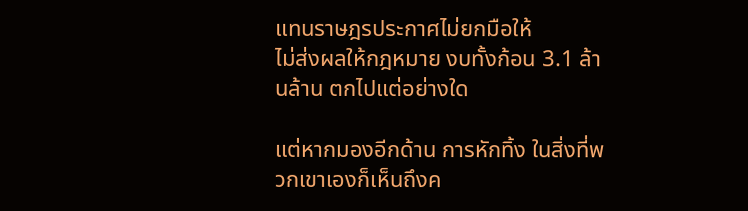แทนราษฎรประกาศไม่ยกมือให้
ไม่ส่งผลให้กฎหมาย งบทั้งก้อน 3.1 ล้านล้าน ตกไปแต่อย่างใด

แต่หากมองอีกด้าน การหักทิ้ง ในสิ่งที่พวกเขาเองก็เห็นถึงค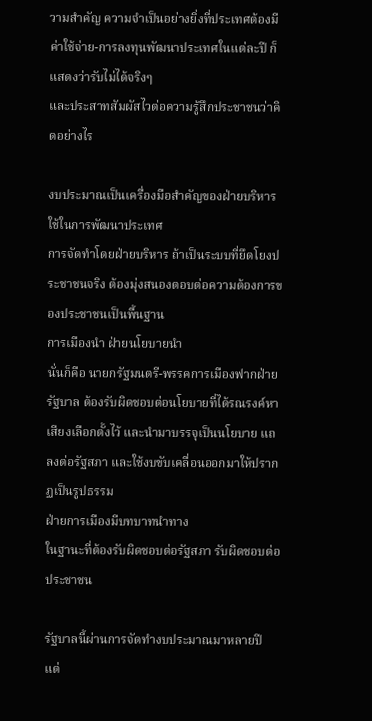วามสำคัญ ความจำเป็นอย่างยิ่งที่ประเทศต้องมีค่าใช้จ่าย-การลงทุนพัฒนาประเทศในแต่ละปี ก็แสดงว่ารับไม่ได้จริงๆ
และประสาทสัมผัสไวต่อความรู้สึกประชาชนว่าคิดอย่างไร

งบประมาณเป็นเครื่องมือสำคัญของฝ่ายบริหาร ใช้ในการพัฒนาประเทศ
การจัดทำโดยฝ่ายบริหาร ถ้าเป็นระบบที่ยึดโยงประชาชนจริง ต้องมุ่งสนองตอบต่อความต้องการของประชาชนเป็นพื้นฐาน
การเมืองนำ ฝ่ายนโยบายนำ
นั่นก็คือ นายกรัฐมนตรี-พรรคการเมืองฟากฝ่ายรัฐบาล ต้องรับผิดชอบต่อนโยบายที่ได้รณรงค์หาเสียงเลือกตั้งไว้ และนำมาบรรจุเป็นนโยบาย แถลงต่อรัฐสภา และใช้งบขับเคลื่อนออกมาให้ปรากฏเป็นรูปธรรม
ฝ่ายการเมืองมีบทบาทนำทาง
ในฐานะที่ต้องรับผิดชอบต่อรัฐสภา รับผิดชอบต่อประชาชน

รัฐบาลนี้ผ่านการจัดทำงบประมาณมาหลายปี แต่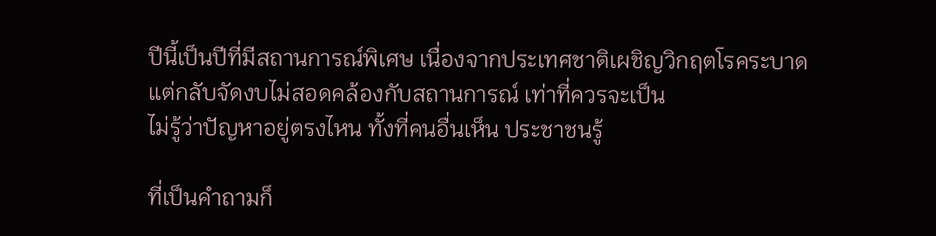ปีนี้เป็นปีที่มีสถานการณ์พิเศษ เนื่องจากประเทศชาติเผชิญวิกฤตโรคระบาด
แต่กลับจัดงบไม่สอดคล้องกับสถานการณ์ เท่าที่ควรจะเป็น
ไม่รู้ว่าปัญหาอยู่ตรงไหน ทั้งที่คนอื่นเห็น ประชาชนรู้

ที่เป็นคำถามก็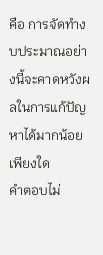คือ การจัดทำงบประมาณอย่างนี้จะคาดหวังผลในการแก้ปัญหาได้มากน้อยเพียงใด
คำตอบไม่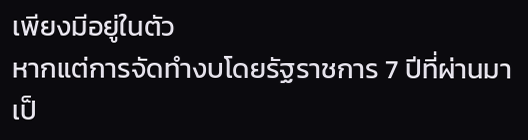เพียงมีอยู่ในตัว
หากแต่การจัดทำงบโดยรัฐราชการ 7 ปีที่ผ่านมา เป็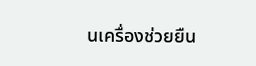นเครื่องช่วยยืน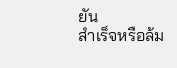ยัน
สำเร็จหรือล้ม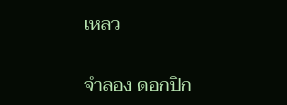เหลว

จำลอง ดอกปิก